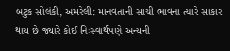બટુક સોલંકી, અમરેલી: માનવતાની સાચી ભાવના ત્યારે સાકાર થાય છે જ્યારે કોઈ નિઃસ્વાર્થપણે અન્યની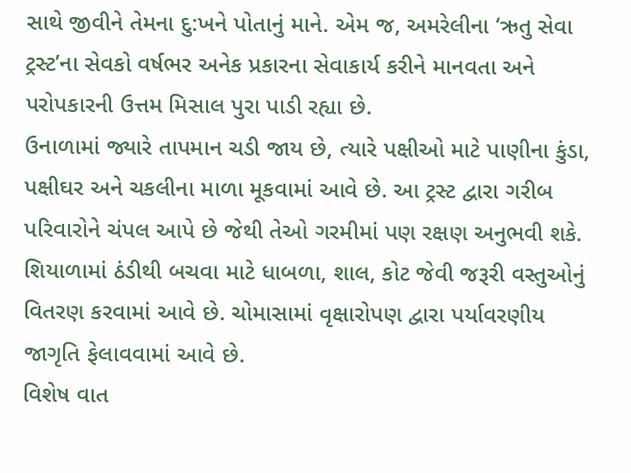સાથે જીવીને તેમના દુ:ખને પોતાનું માને. એમ જ, અમરેલીના ‘ઋતુ સેવા ટ્રસ્ટ’ના સેવકો વર્ષભર અનેક પ્રકારના સેવાકાર્ય કરીને માનવતા અને પરોપકારની ઉત્તમ મિસાલ પુરા પાડી રહ્યા છે.
ઉનાળામાં જ્યારે તાપમાન ચડી જાય છે, ત્યારે પક્ષીઓ માટે પાણીના કુંડા, પક્ષીઘર અને ચકલીના માળા મૂકવામાં આવે છે. આ ટ્રસ્ટ દ્વારા ગરીબ પરિવારોને ચંપલ આપે છે જેથી તેઓ ગરમીમાં પણ રક્ષણ અનુભવી શકે.
શિયાળામાં ઠંડીથી બચવા માટે ધાબળા, શાલ, કોટ જેવી જરૂરી વસ્તુઓનું વિતરણ કરવામાં આવે છે. ચોમાસામાં વૃક્ષારોપણ દ્વારા પર્યાવરણીય જાગૃતિ ફેલાવવામાં આવે છે.
વિશેષ વાત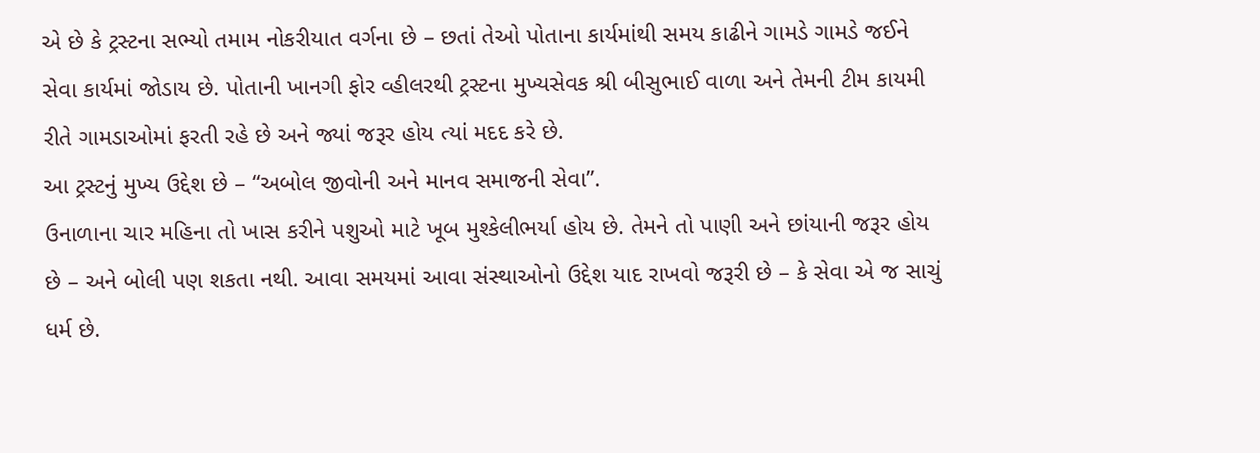એ છે કે ટ્રસ્ટના સભ્યો તમામ નોકરીયાત વર્ગના છે – છતાં તેઓ પોતાના કાર્યમાંથી સમય કાઢીને ગામડે ગામડે જઈને સેવા કાર્યમાં જોડાય છે. પોતાની ખાનગી ફોર વ્હીલરથી ટ્રસ્ટના મુખ્યસેવક શ્રી બીસુભાઈ વાળા અને તેમની ટીમ કાયમી રીતે ગામડાઓમાં ફરતી રહે છે અને જ્યાં જરૂર હોય ત્યાં મદદ કરે છે.
આ ટ્રસ્ટનું મુખ્ય ઉદ્દેશ છે – “અબોલ જીવોની અને માનવ સમાજની સેવા”.
ઉનાળાના ચાર મહિના તો ખાસ કરીને પશુઓ માટે ખૂબ મુશ્કેલીભર્યા હોય છે. તેમને તો પાણી અને છાંયાની જરૂર હોય છે – અને બોલી પણ શકતા નથી. આવા સમયમાં આવા સંસ્થાઓનો ઉદ્દેશ યાદ રાખવો જરૂરી છે – કે સેવા એ જ સાચું ધર્મ છે.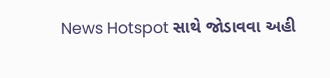News Hotspot સાથે જોડાવવા અહી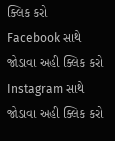ક્લિક કરો
Facebook સાથે જોડાવા અહી ક્લિક કરો
Instagram સાથે જોડાવા અહી ક્લિક કરો